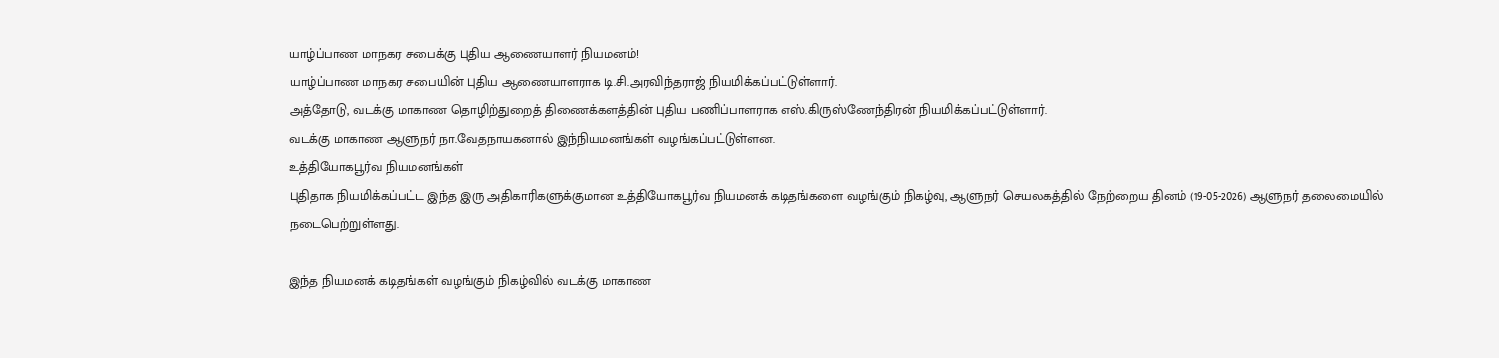யாழ்ப்பாண மாநகர சபைக்கு புதிய ஆணையாளர் நியமனம்!
யாழ்ப்பாண மாநகர சபையின் புதிய ஆணையாளராக டி.சி.அரவிந்தராஜ் நியமிக்கப்பட்டுள்ளார்.
அத்தோடு, வடக்கு மாகாண தொழிற்துறைத் திணைக்களத்தின் புதிய பணிப்பாளராக எஸ்.கிருஸ்ணேந்திரன் நியமிக்கப்பட்டுள்ளார்.
வடக்கு மாகாண ஆளுநர் நா.வேதநாயகனால் இந்நியமனங்கள் வழங்கப்பட்டுள்ளன.
உத்தியோகபூர்வ நியமனங்கள்
புதிதாக நியமிக்கப்பட்ட இந்த இரு அதிகாரிகளுக்குமான உத்தியோகபூர்வ நியமனக் கடிதங்களை வழங்கும் நிகழ்வு, ஆளுநர் செயலகத்தில் நேற்றைய தினம் (19-05-2026) ஆளுநர் தலைமையில் நடைபெற்றுள்ளது.

இந்த நியமனக் கடிதங்கள் வழங்கும் நிகழ்வில் வடக்கு மாகாண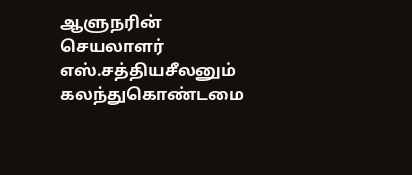ஆளுநரின் செயலாளர் எஸ்.சத்தியசீலனும் கலந்துகொண்டமை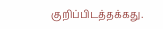குறிப்பிடத்தக்கது.